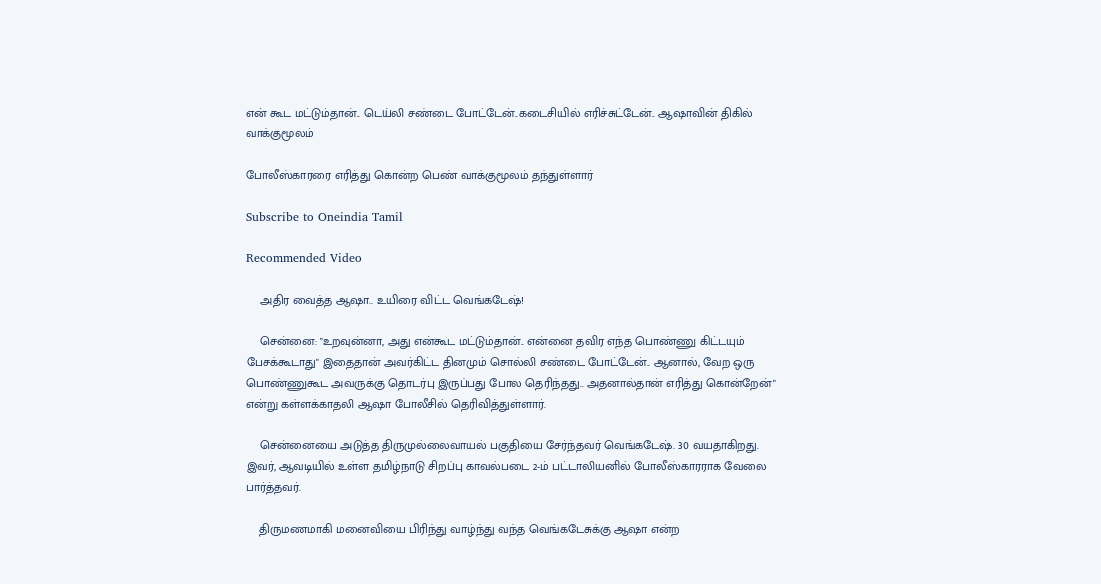என் கூட மட்டும்தான்.. டெய்லி சண்டை போட்டேன்..கடைசியில் எரிச்சுட்டேன்.. ஆஷாவின் திகில் வாக்குமூலம்

போலீஸ்காரரை எரித்து கொன்ற பெண் வாக்குமூலம் தந்துள்ளார்

Subscribe to Oneindia Tamil

Recommended Video

    அதிர வைத்த ஆஷா.. உயிரை விட்ட வெங்கடேஷ்!

    சென்னை: "உறவுன்னா, அது என்கூட மட்டும்தான்.. என்னை தவிர எந்த பொண்ணு கிட்டயும் பேசக்கூடாது" இதைதான் அவர்கிட்ட தினமும் சொல்லி சண்டை போட்டேன்.. ஆனால், வேற ஒரு பொண்ணுகூட அவருக்கு தொடர்பு இருப்பது போல தெரிந்தது.. அதனால்தான் எரித்து கொன்றேன்" என்று கள்ளக்காதலி ஆஷா போலீசில் தெரிவித்துள்ளார்.

    சென்னையை அடுத்த திருமுல்லைவாயல் பகுதியை சேர்ந்தவர் வெங்கடேஷ். 30 வயதாகிறது. இவர், ஆவடியில் உள்ள தமிழ்நாடு சிறப்பு காவல்படை 2-ம் பட்டாலியனில் போலீஸ்காரராக வேலை பார்த்தவர்.

    திருமணமாகி மனைவியை பிரிந்து வாழ்ந்து வந்த வெங்கடேசுக்கு ஆஷா என்ற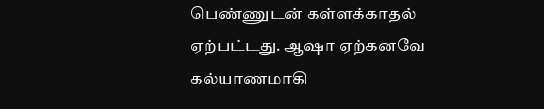பெண்ணுடன் கள்ளக்காதல் ஏற்பட்டது. ஆஷா ஏற்கனவே கல்யாணமாகி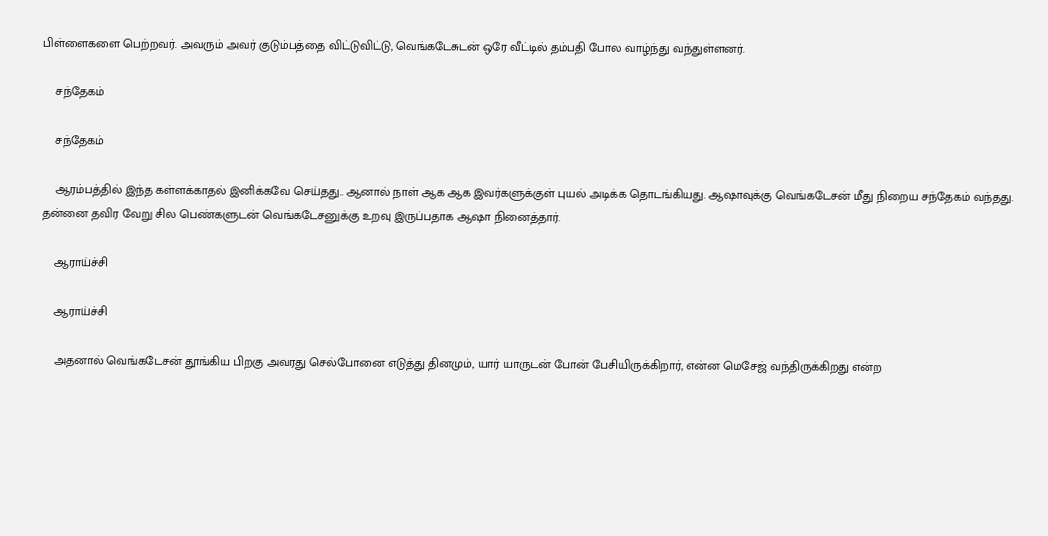பிள்ளைகளை பெற்றவர். அவரும் அவர் குடும்பத்தை விட்டுவிட்டு, வெங்கடேசுடன் ஒரே வீட்டில் தம்பதி போல வாழ்ந்து வந்துள்ளனர்.

    சந்தேகம்

    சந்தேகம்

    ஆரம்பத்தில் இந்த கள்ளக்காதல் இனிக்கவே செய்தது.. ஆனால் நாள் ஆக ஆக இவர்களுக்குள் புயல் அடிக்க தொடங்கியது. ஆஷாவுக்கு வெங்கடேசன் மீது நிறைய சந்தேகம் வந்தது. தன்னை தவிர வேறு சில பெண்களுடன் வெங்கடேசனுக்கு உறவு இருப்பதாக ஆஷா நினைத்தார்.

    ஆராய்ச்சி

    ஆராய்ச்சி

    அதனால் வெங்கடேசன் தூங்கிய பிறகு அவரது செல்போனை எடுத்து தினமும், யார் யாருடன் போன் பேசியிருக்கிறார், என்ன மெசேஜ் வந்திருக்கிறது என்ற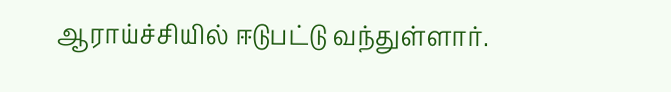ஆராய்ச்சியில் ஈடுபட்டு வந்துள்ளார்.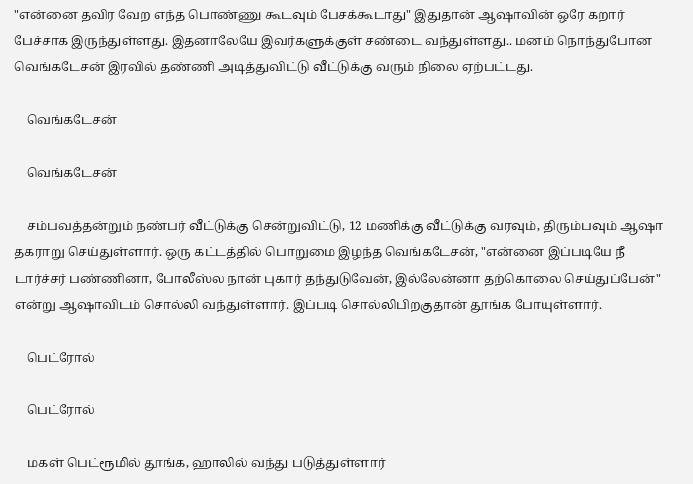"என்னை தவிர வேற எந்த பொண்ணு கூடவும் பேசக்கூடாது" இதுதான் ஆஷாவின் ஒரே கறார் பேச்சாக இருந்துள்ளது. இதனாலேயே இவர்களுக்குள் சண்டை வந்துள்ளது.. மனம் நொந்துபோன வெங்கடேசன் இரவில் தண்ணி அடித்துவிட்டு வீட்டுக்கு வரும் நிலை ஏற்பட்டது.

    வெங்கடேசன்

    வெங்கடேசன்

    சம்பவத்தன்றும் நண்பர் வீட்டுக்கு சென்றுவிட்டு, 12 மணிக்கு வீட்டுக்கு வரவும், திரும்பவும் ஆஷா தகராறு செய்துள்ளார். ஒரு கட்டத்தில் பொறுமை இழந்த வெங்கடேசன், "என்னை இப்படியே நீ டார்ச்சர் பண்ணினா, போலீஸ்ல நான் புகார் தந்துடுவேன், இல்லேன்னா தற்கொலை செய்துப்பேன்" என்று ஆஷாவிடம் சொல்லி வந்துள்ளார். இப்படி சொல்லிபிறகுதான் தூங்க போயுள்ளார்.

    பெட்ரோல்

    பெட்ரோல்

    மகள் பெட்ரூமில் தூங்க, ஹாலில் வந்து படுத்துள்ளார்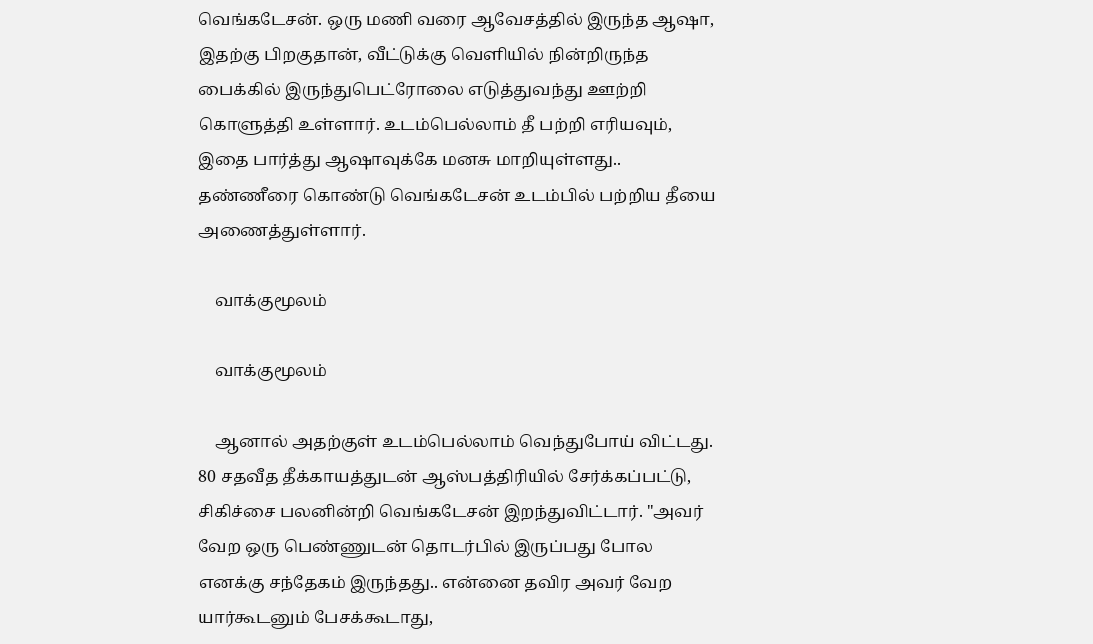வெங்கடேசன். ஒரு மணி வரை ஆவேசத்தில் இருந்த ஆஷா, இதற்கு பிறகுதான், வீட்டுக்கு வெளியில் நின்றிருந்த பைக்கில் இருந்துபெட்ரோலை எடுத்துவந்து ஊற்றி கொளுத்தி உள்ளார். உடம்பெல்லாம் தீ பற்றி எரியவும், இதை பார்த்து ஆஷாவுக்கே மனசு மாறியுள்ளது.. தண்ணீரை கொண்டு வெங்கடேசன் உடம்பில் பற்றிய தீயை அணைத்துள்ளார்.

    வாக்குமூலம்

    வாக்குமூலம்

    ஆனால் அதற்குள் உடம்பெல்லாம் வெந்துபோய் விட்டது. 80 சதவீத தீக்காயத்துடன் ஆஸ்பத்திரியில் சேர்க்கப்பட்டு, சிகிச்சை பலனின்றி வெங்கடேசன் இறந்துவிட்டார். "அவர் வேற ஒரு பெண்ணுடன் தொடர்பில் இருப்பது போல எனக்கு சந்தேகம் இருந்தது.. என்னை தவிர அவர் வேற யார்கூடனும் பேசக்கூடாது,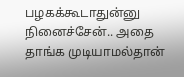பழகக்கூடாதுன்னு நினைச்சேன்.. அதை தாங்க முடியாமல்தான்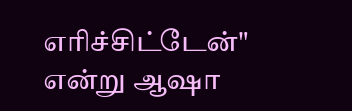எரிச்சிட்டேன்" என்று ஆஷா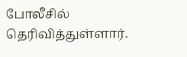போலீசில் தெரிவித்துள்ளார்.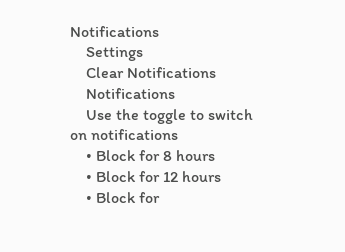Notifications
    Settings
    Clear Notifications
    Notifications
    Use the toggle to switch on notifications
    • Block for 8 hours
    • Block for 12 hours
    • Block for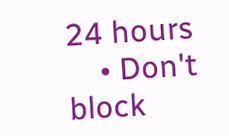24 hours
    • Don't block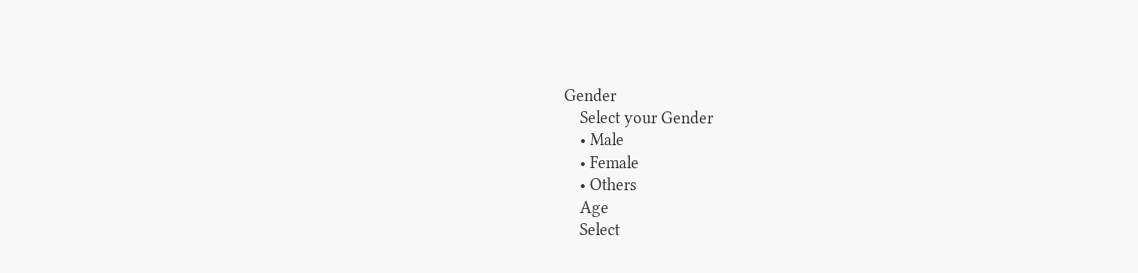Gender
    Select your Gender
    • Male
    • Female
    • Others
    Age
    Select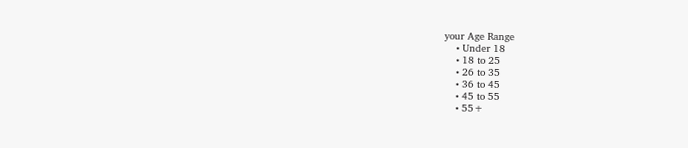your Age Range
    • Under 18
    • 18 to 25
    • 26 to 35
    • 36 to 45
    • 45 to 55
    • 55+